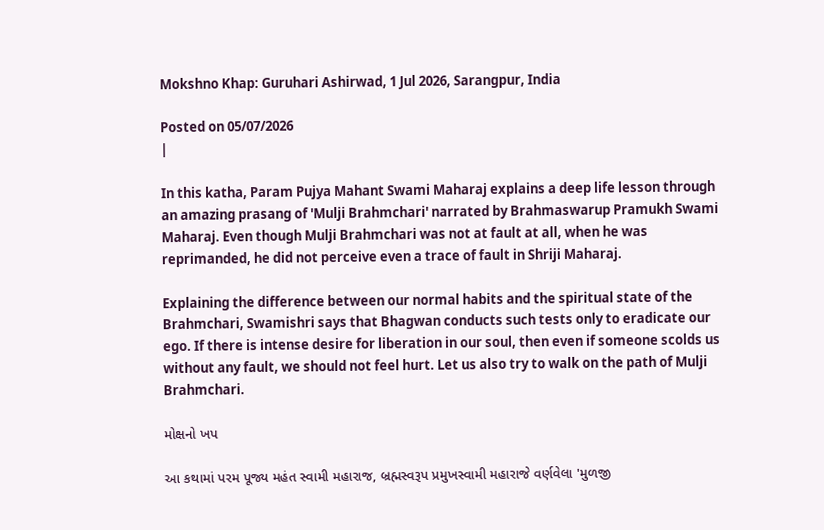Mokshno Khap: Guruhari Ashirwad, 1 Jul 2026, Sarangpur, India

Posted on 05/07/2026
|

In this katha, Param Pujya Mahant Swami Maharaj explains a deep life lesson through an amazing prasang of 'Mulji Brahmchari' narrated by Brahmaswarup Pramukh Swami Maharaj. Even though Mulji Brahmchari was not at fault at all, when he was reprimanded, he did not perceive even a trace of fault in Shriji Maharaj.

Explaining the difference between our normal habits and the spiritual state of the Brahmchari, Swamishri says that Bhagwan conducts such tests only to eradicate our ego. If there is intense desire for liberation in our soul, then even if someone scolds us without any fault, we should not feel hurt. Let us also try to walk on the path of Mulji Brahmchari.

મોક્ષનો ખપ

આ કથામાં પરમ પૂજ્ય મહંત સ્વામી મહારાજ, બ્રહ્મસ્વરૂપ પ્રમુખસ્વામી મહારાજે વર્ણવેલા 'મુળજી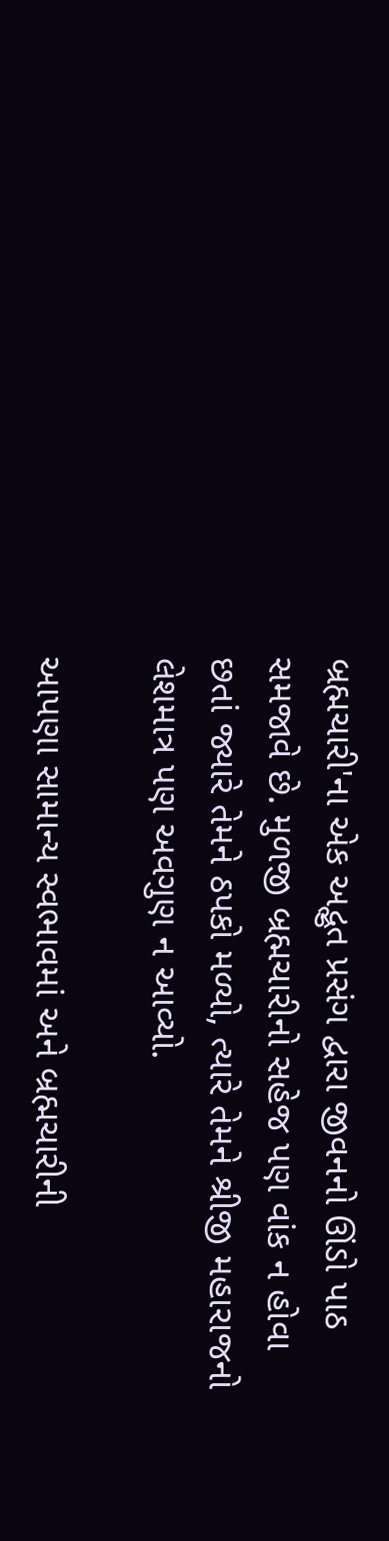બ્રહ્મચારી'ના એક અદ્ભુત પ્રસંગ દ્વારા જીવનનો ઊંડો પાઠ સમજાવે છે. મુળજી બ્રહ્મચારીનો સહેજ પણ વાંક ન હોવા છતાં જ્યારે તેમને ઠપકો મળ્યો, ત્યારે તેમને શ્રીજી મહારાજનો લેશમાત્ર પણ અવગુણ ન આવ્યો.

આપણા સામાન્ય સ્વભાવમાં અને બ્રહ્મચારીની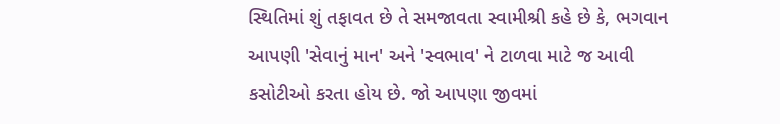સ્થિતિમાં શું તફાવત છે તે સમજાવતા સ્વામીશ્રી કહે છે કે, ભગવાન આપણી 'સેવાનું માન' અને 'સ્વભાવ' ને ટાળવા માટે જ આવી કસોટીઓ કરતા હોય છે. જો આપણા જીવમાં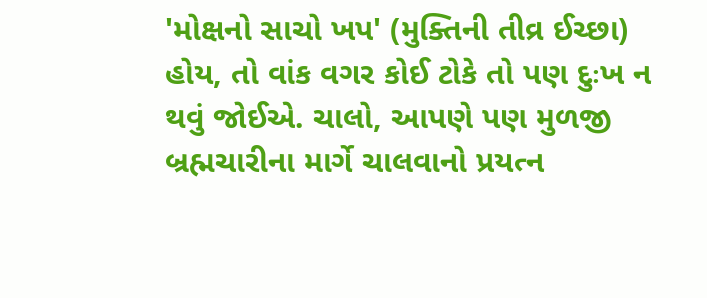'મોક્ષનો સાચો ખપ' (મુક્તિની તીવ્ર ઈચ્છા) હોય, તો વાંક વગર કોઈ ટોકે તો પણ દુઃખ ન થવું જોઈએ. ચાલો, આપણે પણ મુળજી બ્રહ્મચારીના માર્ગે ચાલવાનો પ્રયત્ન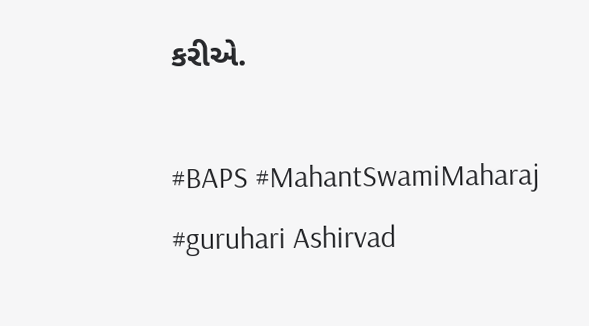કરીએ.

#BAPS #MahantSwamiMaharaj #guruhari Ashirvad